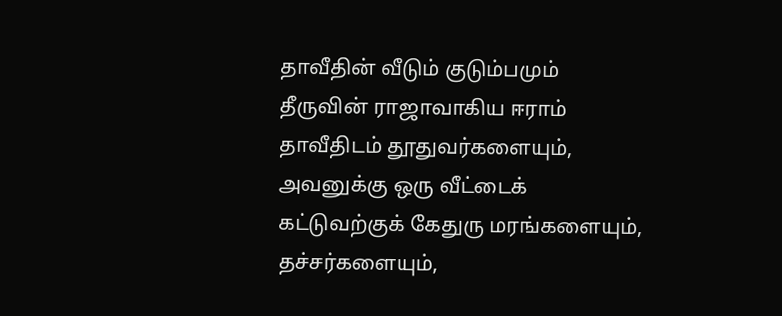தாவீதின் வீடும் குடும்பமும்
தீருவின் ராஜாவாகிய ஈராம் தாவீதிடம் தூதுவர்களையும், அவனுக்கு ஒரு வீட்டைக் கட்டுவற்குக் கேதுரு மரங்களையும், தச்சர்களையும்,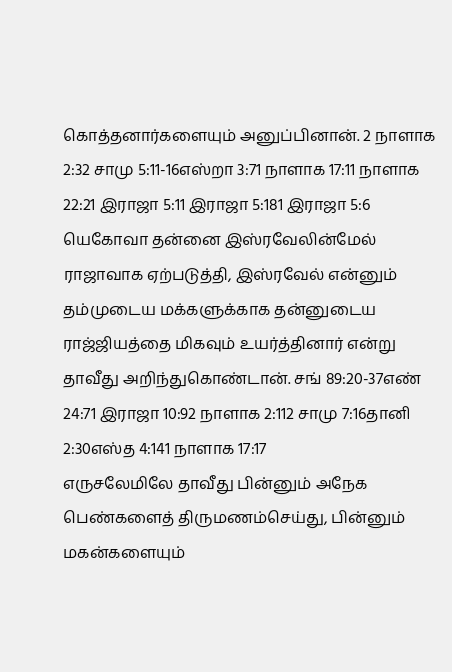கொத்தனார்களையும் அனுப்பினான். 2 நாளாக 2:32 சாமு 5:11-16எஸ்றா 3:71 நாளாக 17:11 நாளாக 22:21 இராஜா 5:11 இராஜா 5:181 இராஜா 5:6 யெகோவா தன்னை இஸ்ரவேலின்மேல் ராஜாவாக ஏற்படுத்தி, இஸ்ரவேல் என்னும் தம்முடைய மக்களுக்காக தன்னுடைய ராஜ்ஜியத்தை மிகவும் உயர்த்தினார் என்று தாவீது அறிந்துகொண்டான். சங் 89:20-37எண் 24:71 இராஜா 10:92 நாளாக 2:112 சாமு 7:16தானி 2:30எஸ்த 4:141 நாளாக 17:17
எருசலேமிலே தாவீது பின்னும் அநேக பெண்களைத் திருமணம்செய்து, பின்னும் மகன்களையும்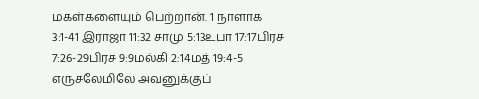மகள்களையும் பெற்றான். 1 நாளாக 3:1-41 இராஜா 11:32 சாமு 5:13உபா 17:17பிரச 7:26-29பிரச 9:9மல்கி 2:14மத் 19:4-5 எருசலேமிலே அவனுக்குப்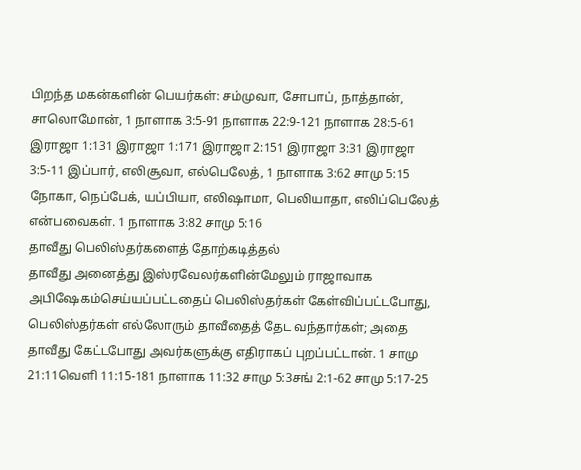பிறந்த மகன்களின் பெயர்கள்: சம்முவா, சோபாப், நாத்தான், சாலொமோன், 1 நாளாக 3:5-91 நாளாக 22:9-121 நாளாக 28:5-61 இராஜா 1:131 இராஜா 1:171 இராஜா 2:151 இராஜா 3:31 இராஜா 3:5-11 இப்பார், எலிசூவா, எல்பெலேத், 1 நாளாக 3:62 சாமு 5:15 நோகா, நெப்பேக், யப்பியா, எலிஷாமா, பெலியாதா, எலிப்பெலேத் என்பவைகள். 1 நாளாக 3:82 சாமு 5:16
தாவீது பெலிஸ்தர்களைத் தோற்கடித்தல்
தாவீது அனைத்து இஸ்ரவேலர்களின்மேலும் ராஜாவாக அபிஷேகம்செய்யப்பட்டதைப் பெலிஸ்தர்கள் கேள்விப்பட்டபோது, பெலிஸ்தர்கள் எல்லோரும் தாவீதைத் தேட வந்தார்கள்; அதை தாவீது கேட்டபோது அவர்களுக்கு எதிராகப் புறப்பட்டான். 1 சாமு 21:11வெளி 11:15-181 நாளாக 11:32 சாமு 5:3சங் 2:1-62 சாமு 5:17-25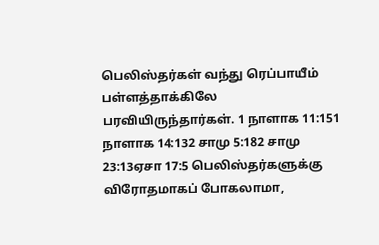பெலிஸ்தர்கள் வந்து ரெப்பாயீம் பள்ளத்தாக்கிலே பரவியிருந்தார்கள். 1 நாளாக 11:151 நாளாக 14:132 சாமு 5:182 சாமு 23:13ஏசா 17:5 பெலிஸ்தர்களுக்கு விரோதமாகப் போகலாமா,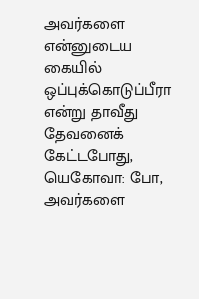அவர்களை என்னுடைய கையில் ஒப்புக்கொடுப்பீரா என்று தாவீது தேவனைக் கேட்டபோது, யெகோவா: போ, அவர்களை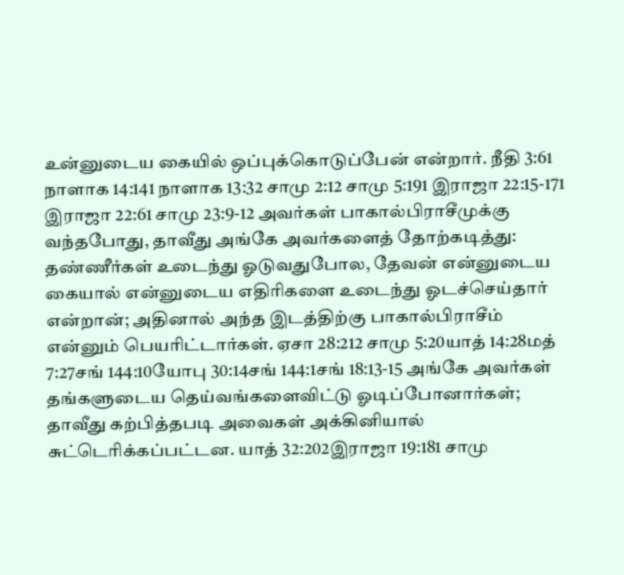உன்னுடைய கையில் ஒப்புக்கொடுப்பேன் என்றார். நீதி 3:61 நாளாக 14:141 நாளாக 13:32 சாமு 2:12 சாமு 5:191 இராஜா 22:15-171 இராஜா 22:61 சாமு 23:9-12 அவர்கள் பாகால்பிராசீமுக்கு வந்தபோது, தாவீது அங்கே அவர்களைத் தோற்கடித்து: தண்ணீர்கள் உடைந்து ஓடுவதுபோல, தேவன் என்னுடைய கையால் என்னுடைய எதிரிகளை உடைந்து ஓடச்செய்தார் என்றான்; அதினால் அந்த இடத்திற்கு பாகால்பிராசீம் என்னும் பெயரிட்டார்கள். ஏசா 28:212 சாமு 5:20யாத் 14:28மத் 7:27சங் 144:10யோபு 30:14சங் 144:1சங் 18:13-15 அங்கே அவர்கள் தங்களுடைய தெய்வங்களைவிட்டு ஓடிப்போனார்கள்; தாவீது கற்பித்தபடி அவைகள் அக்கினியால் சுட்டெரிக்கப்பட்டன. யாத் 32:202இராஜா 19:181 சாமு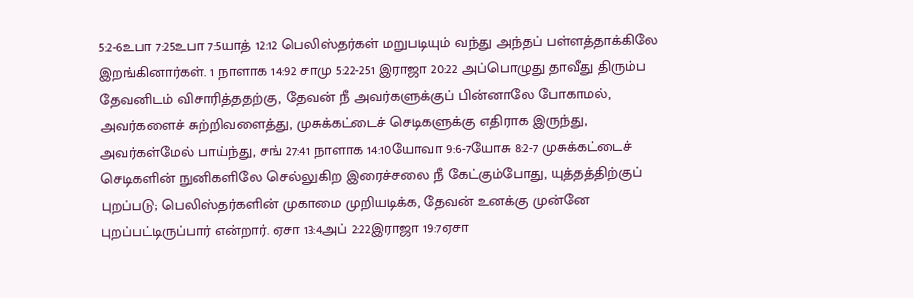5:2-6உபா 7:25உபா 7:5யாத் 12:12 பெலிஸ்தர்கள் மறுபடியும் வந்து அந்தப் பள்ளத்தாக்கிலே இறங்கினார்கள். 1 நாளாக 14:92 சாமு 5:22-251 இராஜா 20:22 அப்பொழுது தாவீது திரும்ப தேவனிடம் விசாரித்ததற்கு, தேவன் நீ அவர்களுக்குப் பின்னாலே போகாமல், அவர்களைச் சுற்றிவளைத்து, முசுக்கட்டைச் செடிகளுக்கு எதிராக இருந்து, அவர்கள்மேல் பாய்ந்து, சங் 27:41 நாளாக 14:10யோவா 9:6-7யோசு 8:2-7 முசுக்கட்டைச் செடிகளின் நுனிகளிலே செல்லுகிற இரைச்சலை நீ கேட்கும்போது, யுத்தத்திற்குப் புறப்படு; பெலிஸ்தர்களின் முகாமை முறியடிக்க, தேவன் உனக்கு முன்னே புறப்பட்டிருப்பார் என்றார். ஏசா 13:4அப் 2:22இராஜா 19:7ஏசா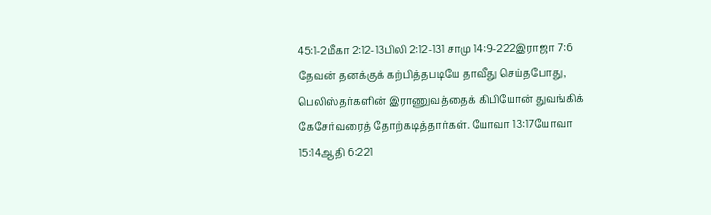45:1-2மீகா 2:12-13பிலி 2:12-131 சாமு 14:9-222இராஜா 7:6 தேவன் தனக்குக் கற்பித்தபடியே தாவீது செய்தபோது, பெலிஸ்தர்களின் இராணுவத்தைக் கிபியோன் துவங்கிக் கேசேர்வரைத் தோற்கடித்தார்கள். யோவா 13:17யோவா 15:14ஆதி 6:221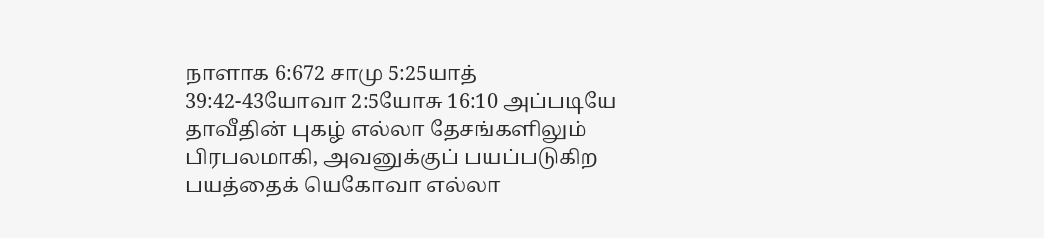நாளாக 6:672 சாமு 5:25யாத் 39:42-43யோவா 2:5யோசு 16:10 அப்படியே தாவீதின் புகழ் எல்லா தேசங்களிலும் பிரபலமாகி, அவனுக்குப் பயப்படுகிற பயத்தைக் யெகோவா எல்லா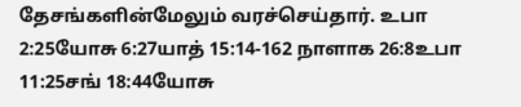தேசங்களின்மேலும் வரச்செய்தார். உபா 2:25யோசு 6:27யாத் 15:14-162 நாளாக 26:8உபா 11:25சங் 18:44யோசு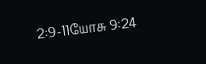2:9-11யோசு 9:24